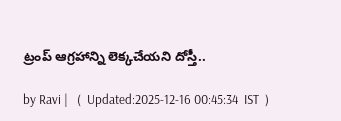ట్రంప్ ఆగ్రహాన్ని లెక్కచేయని దోస్తీ..

by Ravi |   (  Updated:2025-12-16 00:45:34  IST  )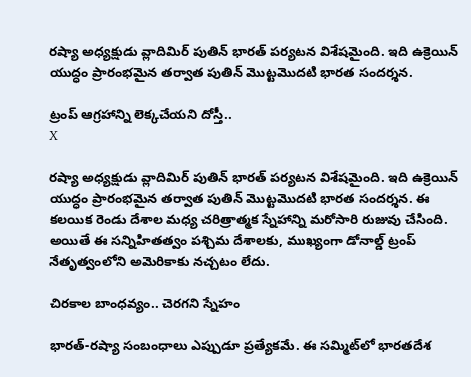రష్యా అధ్యక్షుడు వ్లాదిమిర్ పుతిన్ భారత్ పర్యటన విశేషమైంది. ఇది ఉక్రెయిన్ యుద్ధం ప్రారంభమైన తర్వాత పుతిన్ మొట్టమొదటి భారత సందర్శన.

ట్రంప్ ఆగ్రహాన్ని లెక్కచేయని దోస్తీ..
X

రష్యా అధ్యక్షుడు వ్లాదిమిర్ పుతిన్ భారత్ పర్యటన విశేషమైంది. ఇది ఉక్రెయిన్ యుద్ధం ప్రారంభమైన తర్వాత పుతిన్ మొట్టమొదటి భారత సందర్శన. ఈ కలయిక రెండు దేశాల మధ్య చరిత్రాత్మక స్నేహాన్ని మరోసారి రుజువు చేసింది. అయితే ఈ సన్నిహితత్వం పశ్చిమ దేశాలకు, ముఖ్యంగా డోనాల్డ్ ట్రంప్ నేతృత్వంలోని అమెరికాకు నచ్చటం లేదు.

చిరకాల బాంధవ్యం.. చెరగని స్నేహం

భారత్-రష్యా సంబంధాలు ఎప్పుడూ ప్రత్యేకమే. ఈ సమ్మిట్‌లో భారతదేశ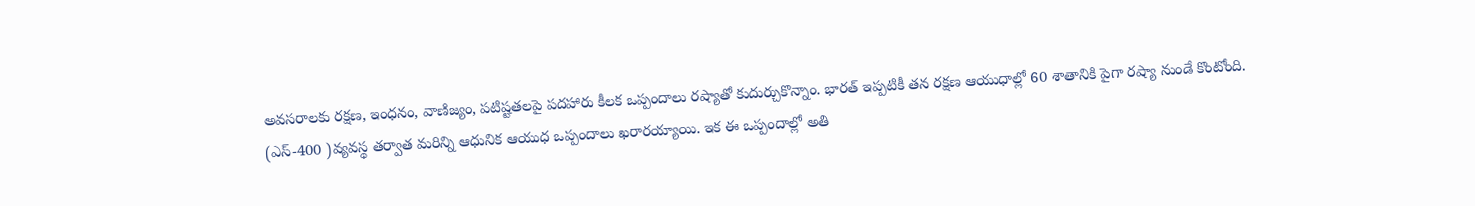అవసరాలకు రక్షణ, ఇంధనం, వాణిజ్యం, పటిష్టతలపై పదహారు కీలక ఒప్పందాలు రష్యాతో కుదుర్చుకొన్నాం. భారత్ ఇప్పటికీ తన రక్షణ ఆయుధాల్లో 60 శాతానికి పైగా రష్యా నుండే కొంటోంది. (ఎస్-400 )వ్యవస్థ తర్వాత మరిన్ని ఆధునిక ఆయుధ ఒప్పందాలు ఖరారయ్యాయి. ఇక ఈ ఒప్పందాల్లో అతి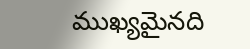ముఖ్యమైనది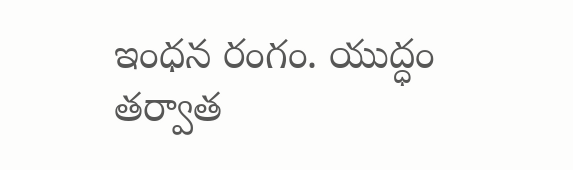ఇంధన రంగం. యుద్ధం తర్వాత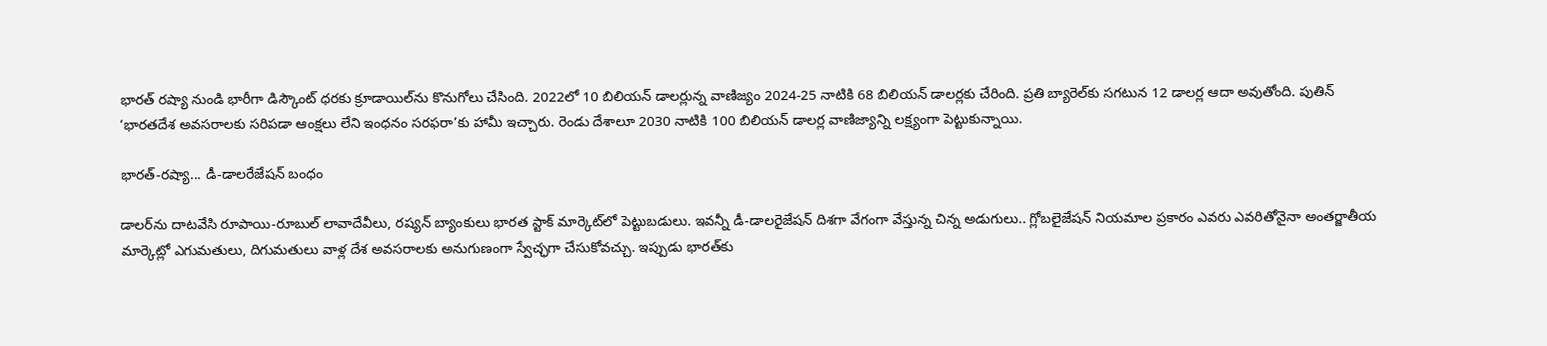భారత్ రష్యా నుండి భారీగా డిస్కౌంట్ ధరకు క్రూడాయిల్‌ను కొనుగోలు చేసింది. 2022లో 10 బిలియన్ డాలర్లున్న వాణిజ్యం 2024-25 నాటికి 68 బిలియన్ డాలర్లకు చేరింది. ప్రతి బ్యారెల్‌కు సగటున 12 డాలర్ల ఆదా అవుతోంది. పుతిన్ ‘భారత‌దేశ అవసరాలకు సరిపడా ఆంక్షలు లేని ఇంధనం సరఫరా’కు హామీ ఇచ్చారు. రెండు దేశాలూ 2030 నాటికి 100 బిలియన్ డాలర్ల వాణిజ్యాన్ని లక్ష్యంగా పెట్టుకున్నాయి.

భారత్-రష్యా... డీ-డాలరేజేషన్ బంధం

డాలర్‌ను దాటవేసి రూపాయి-రూబుల్ లావాదేవీలు, రష్యన్ బ్యాంకులు భారత స్టాక్ మార్కెట్‌లో పెట్టుబడులు. ఇవన్నీ డీ-డాలరైజేషన్ దిశగా వేగంగా వేస్తున్న చిన్న అడుగులు.. గ్లోబలైజేషన్ నియమాల ప్రకారం ఎవరు ఎవరితోనైనా అంతర్జాతీయ మార్కెట్లో ఎగుమతులు, దిగుమతులు వాళ్ల దేశ అవసరాలకు అనుగుణంగా స్వేచ్ఛగా చేసుకోవచ్చు. ఇప్పుడు భారత్‌కు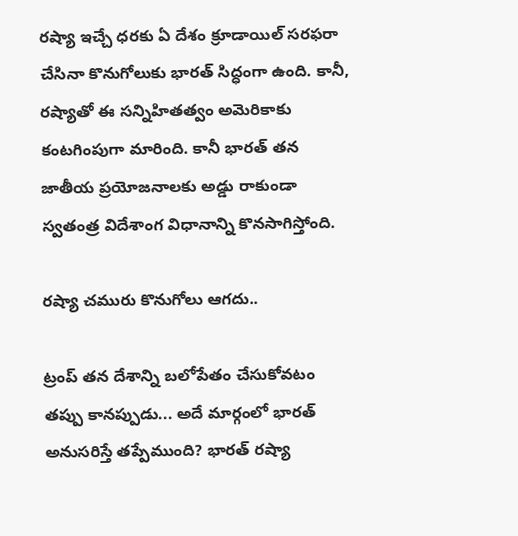రష్యా ఇచ్చే ధరకు ఏ దేశం క్రూడాయిల్ సరఫరా చేసినా కొనుగోలుకు భారత్ సిద్ధంగా ఉంది. కానీ, రష్యాతో ఈ సన్నిహితత్వం అమెరికాకు కంటగింపుగా మారింది. కానీ భారత్ తన జాతీయ ప్రయోజనాలకు అడ్డు రాకుండా స్వతంత్ర విదేశాంగ విధానాన్ని కొనసాగిస్తోంది.

రష్యా చమురు కొనుగోలు ఆగదు..

ట్రంప్ తన దేశాన్ని బలోపేతం చేసుకోవటం తప్పు కానప్పుడు... అదే మార్గంలో భారత్ అనుసరిస్తే తప్పేముంది? భారత్ రష్యా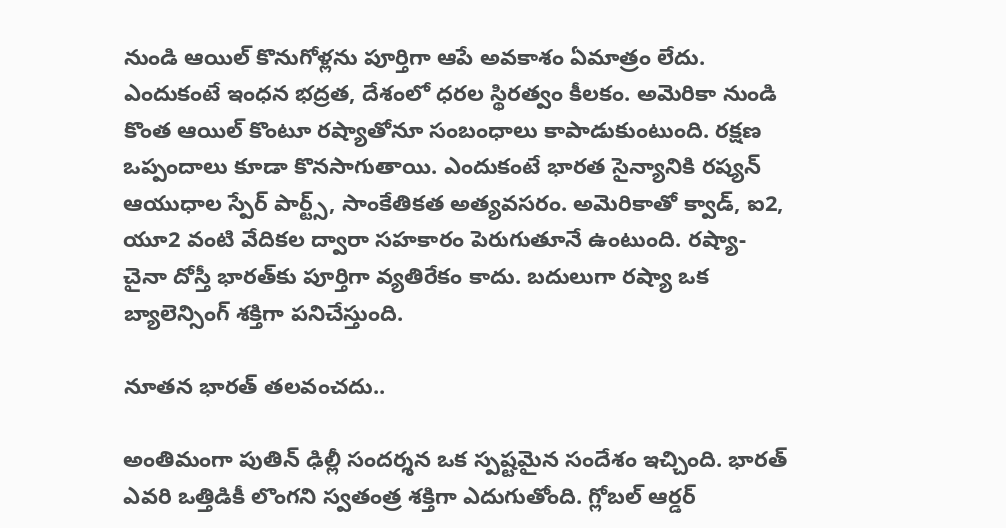నుండి ఆయిల్ కొనుగోళ్లను పూర్తిగా ఆపే అవకాశం ఏమాత్రం లేదు. ఎందుకంటే ఇంధన భద్రత, దేశంలో ధరల స్థిరత్వం కీలకం. అమెరికా నుండి కొంత ఆయిల్ కొంటూ రష్యాతోనూ సంబంధాలు కాపాడుకుంటుంది. రక్షణ ఒప్పందాలు కూడా కొనసాగుతాయి. ఎందుకంటే భారత సైన్యానికి రష్యన్ ఆయుధాల స్పేర్ పార్ట్స్, సాంకేతికత అత్యవసరం. అమెరికాతో క్వాడ్, ఐ2, యూ2 వంటి వేదికల ద్వారా సహకారం పెరుగుతూనే ఉంటుంది. రష్యా-చైనా దోస్తీ భారత్‌కు పూర్తిగా వ్యతిరేకం కాదు. బదులుగా రష్యా ఒక బ్యాలెన్సింగ్ శక్తిగా పనిచేస్తుంది.

నూతన భారత్ తలవంచదు..

అంతిమంగా పుతిన్ ఢిల్లీ సందర్శన ఒక స్పష్టమైన సందేశం ఇచ్చింది. భారత్ ఎవరి ఒత్తిడికీ లొంగని స్వతంత్ర శక్తిగా ఎదుగుతోంది. గ్లోబల్ ఆర్డర్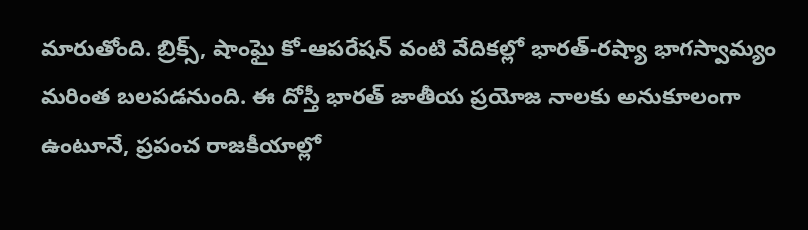మారుతోంది. బ్రిక్స్, షాంఘై కో-ఆపరేషన్ వంటి వేదికల్లో భారత్-రష్యా భాగస్వామ్యం మరింత బలపడనుంది. ఈ దోస్తీ భారత్ జాతీయ ప్రయోజ నాలకు అనుకూలంగా ఉంటూనే, ప్రపంచ రాజకీయాల్లో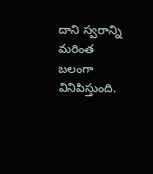దాని స్వరాన్ని మరింత బలంగా వినిపిస్తుంది.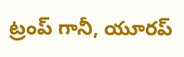ట్రంప్ గానీ, యూరప్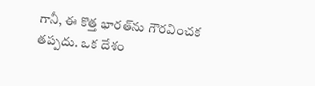గానీ, ఈ కొత్త భారత్‌ను గౌరవించక తప్పదు. ఒక దేశం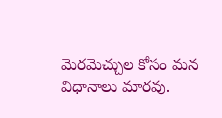మెరమెచ్చుల కోసం మన విధానాలు మారవు.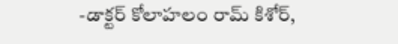-డాక్టర్ కోలాహలం రామ్ కిశోర్,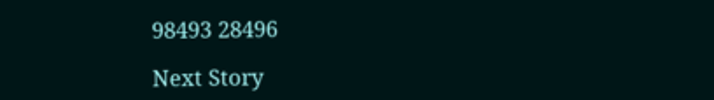98493 28496

Next Story